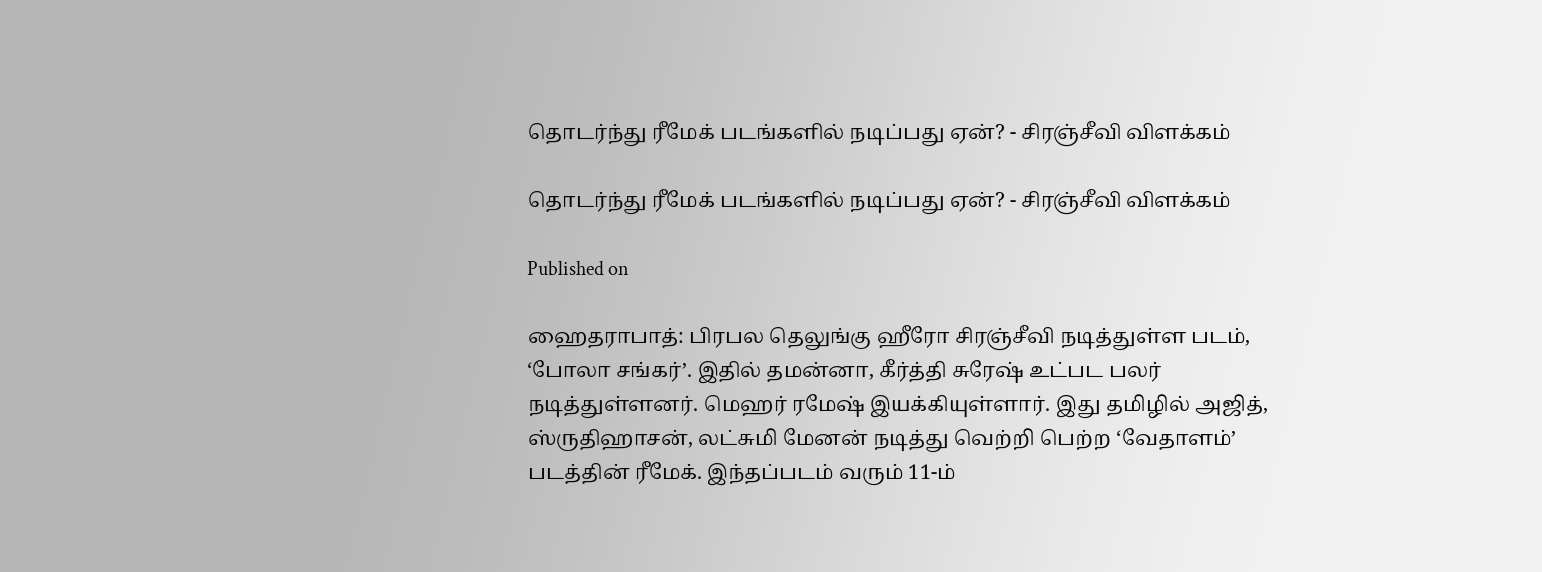தொடர்ந்து ரீமேக் படங்களில் நடிப்பது ஏன்? - சிரஞ்சீவி விளக்கம்

தொடர்ந்து ரீமேக் படங்களில் நடிப்பது ஏன்? - சிரஞ்சீவி விளக்கம்

Published on

ஹைதராபாத்: பிரபல தெலுங்கு ஹீரோ சிரஞ்சீவி நடித்துள்ள படம், ‘போலா சங்கர்’. இதில் தமன்னா, கீர்த்தி சுரேஷ் உட்பட பலர் நடித்துள்ளனர். மெஹர் ரமேஷ் இயக்கியுள்ளார். இது தமிழில் அஜித், ஸ்ருதிஹாசன், லட்சுமி மேனன் நடித்து வெற்றி பெற்ற ‘வேதாளம்’ படத்தின் ரீமேக். இந்தப்படம் வரும் 11-ம்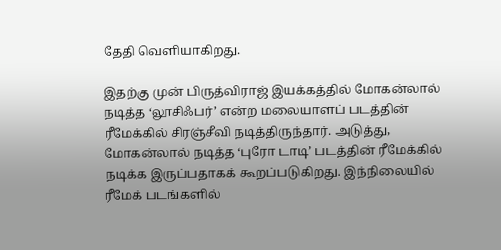தேதி வெளியாகிறது.

இதற்கு முன் பிருத்விராஜ் இயக்கத்தில் மோகன்லால் நடித்த ‘லூசிஃபர்’ என்ற மலையாளப் படத்தின் ரீமேக்கில் சிரஞ்சீவி நடித்திருந்தார். அடுத்து, மோகன்லால் நடித்த ‘புரோ டாடி’ படத்தின் ரீமேக்கில் நடிக்க இருப்பதாகக் கூறப்படுகிறது. இந்நிலையில் ரீமேக் படங்களில்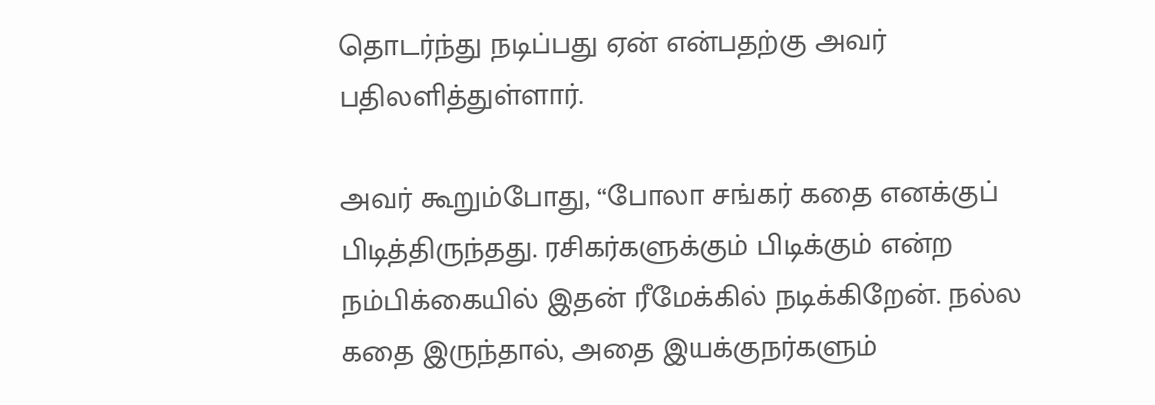தொடர்ந்து நடிப்பது ஏன் என்பதற்கு அவர் பதிலளித்துள்ளார்.

அவர் கூறும்போது, “போலா சங்கர் கதை எனக்குப் பிடித்திருந்தது. ரசிகர்களுக்கும் பிடிக்கும் என்ற நம்பிக்கையில் இதன் ரீமேக்கில் நடிக்கிறேன். நல்ல கதை இருந்தால், அதை இயக்குநர்களும்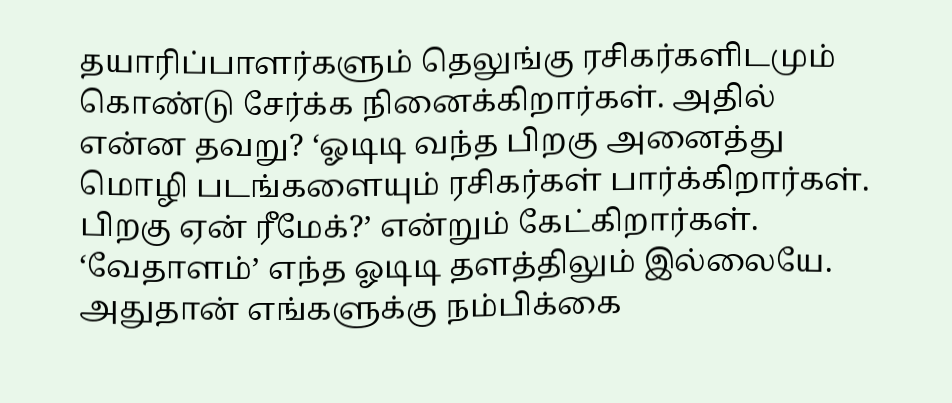தயாரிப்பாளர்களும் தெலுங்கு ரசிகர்களிடமும் கொண்டு சேர்க்க நினைக்கிறார்கள். அதில் என்ன தவறு? ‘ஓடிடி வந்த பிறகு அனைத்து மொழி படங்களையும் ரசிகர்கள் பார்க்கிறார்கள். பிறகு ஏன் ரீமேக்?’ என்றும் கேட்கிறார்கள். ‘வேதாளம்’ எந்த ஓடிடி தளத்திலும் இல்லையே. அதுதான் எங்களுக்கு நம்பிக்கை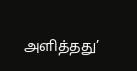அளித்தது’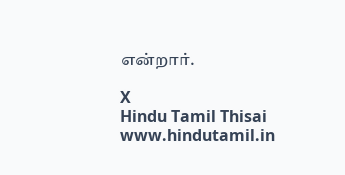என்றார்.

X
Hindu Tamil Thisai
www.hindutamil.in